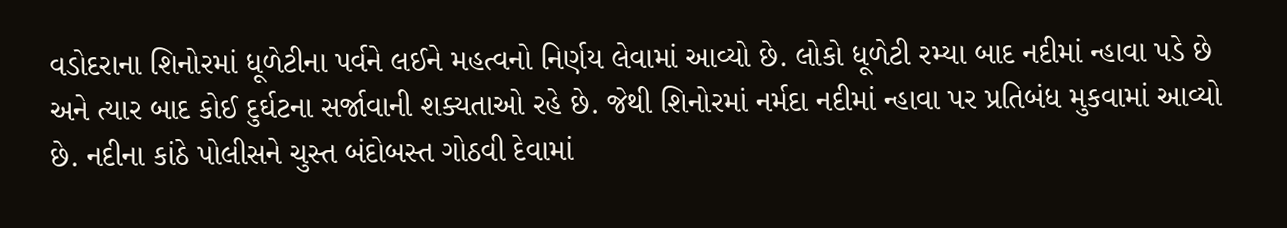વડોદરાના શિનોરમાં ધૂળેટીના પર્વને લઈને મહત્વનો નિર્ણય લેવામાં આવ્યો છે. લોકો ધૂળેટી રમ્યા બાદ નદીમાં ન્હાવા પડે છે અને ત્યાર બાદ કોઈ દુર્ઘટના સર્જાવાની શક્યતાઓ રહે છે. જેથી શિનોરમાં નર્મદા નદીમાં ન્હાવા પર પ્રતિબંધ મુકવામાં આવ્યો છે. નદીના કાંઠે પોલીસને ચુસ્ત બંદોબસ્ત ગોઠવી દેવામાં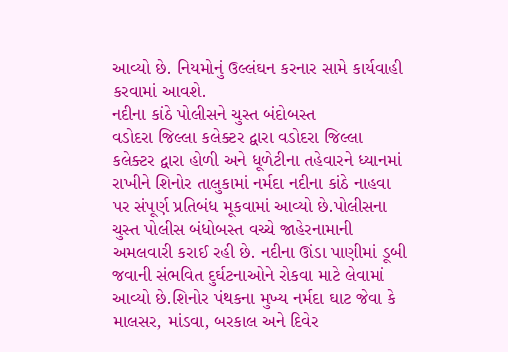આવ્યો છે. નિયમોનું ઉલ્લંઘન કરનાર સામે કાર્યવાહી કરવામાં આવશે.
નદીના કાંઠે પોલીસને ચુસ્ત બંદોબસ્ત
વડોદરા જિલ્લા કલેક્ટર દ્વારા વડોદરા જિલ્લા કલેક્ટર દ્વારા હોળી અને ધૂળેટીના તહેવારને ધ્યાનમાં રાખીને શિનોર તાલુકામાં નર્મદા નદીના કાંઠે નાહવા પર સંપૂર્ણ પ્રતિબંધ મૂકવામાં આવ્યો છે.પોલીસના ચુસ્ત પોલીસ બંધોબસ્ત વચ્ચે જાહેરનામાની અમલવારી કરાઈ રહી છે. નદીના ઊંડા પાણીમાં ડૂબી જવાની સંભવિત દુર્ઘટનાઓને રોકવા માટે લેવામાં આવ્યો છે.શિનોર પંથકના મુખ્ય નર્મદા ઘાટ જેવા કે માલસર, માંડવા, બરકાલ અને દિવેર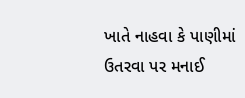ખાતે નાહવા કે પાણીમાં ઉતરવા પર મનાઈ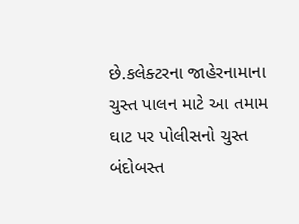છે.કલેક્ટરના જાહેરનામાના ચુસ્ત પાલન માટે આ તમામ ઘાટ પર પોલીસનો ચુસ્ત બંદોબસ્ત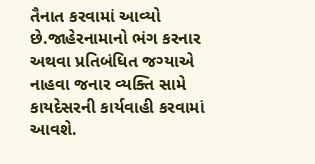તૈનાત કરવામાં આવ્યો છે.જાહેરનામાનો ભંગ કરનાર અથવા પ્રતિબંધિત જગ્યાએ નાહવા જનાર વ્યક્તિ સામે કાયદેસરની કાર્યવાહી કરવામાં આવશે.